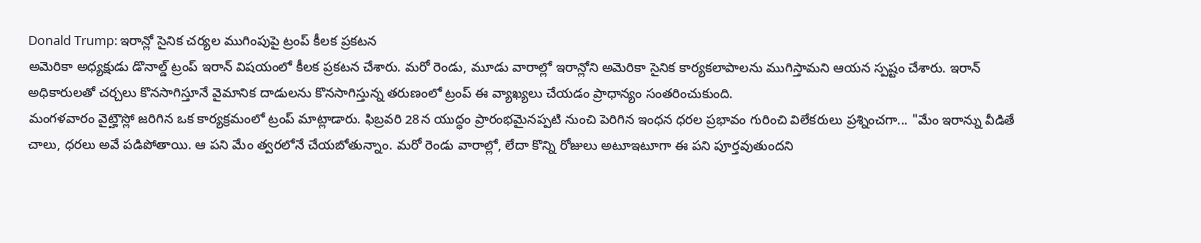Donald Trump: ఇరాన్లో సైనిక చర్యల ముగింపుపై ట్రంప్ కీలక ప్రకటన
అమెరికా అధ్యక్షుడు డొనాల్డ్ ట్రంప్ ఇరాన్ విషయంలో కీలక ప్రకటన చేశారు. మరో రెండు, మూడు వారాల్లో ఇరాన్లోని అమెరికా సైనిక కార్యకలాపాలను ముగిస్తామని ఆయన స్పష్టం చేశారు. ఇరాన్ అధికారులతో చర్చలు కొనసాగిస్తూనే వైమానిక దాడులను కొనసాగిస్తున్న తరుణంలో ట్రంప్ ఈ వ్యాఖ్యలు చేయడం ప్రాధాన్యం సంతరించుకుంది.
మంగళవారం వైట్హౌస్లో జరిగిన ఒక కార్యక్రమంలో ట్రంప్ మాట్లాడారు. ఫిబ్రవరి 28న యుద్ధం ప్రారంభమైనప్పటి నుంచి పెరిగిన ఇంధన ధరల ప్రభావం గురించి విలేకరులు ప్రశ్నించగా... "మేం ఇరాన్ను వీడితే చాలు, ధరలు అవే పడిపోతాయి. ఆ పని మేం త్వరలోనే చేయబోతున్నాం. మరో రెండు వారాల్లో, లేదా కొన్ని రోజులు అటూఇటూగా ఈ పని పూర్తవుతుందని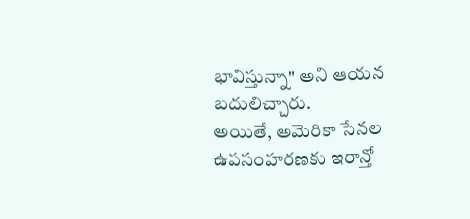భావిస్తున్నా" అని ఆయన బదులిచ్చారు.
అయితే, అమెరికా సేనల ఉపసంహరణకు ఇరాన్తో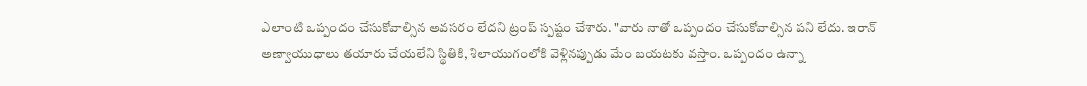ఎలాంటి ఒప్పందం చేసుకోవాల్సిన అవసరం లేదని ట్రంప్ స్పష్టం చేశారు. "వారు నాతో ఒప్పందం చేసుకోవాల్సిన పని లేదు. ఇరాన్ అణ్వాయుధాలు తయారు చేయలేని స్థితికి, శిలాయుగంలోకి వెళ్లినప్పుడు మేం బయటకు వస్తాం. ఒప్పందం ఉన్నా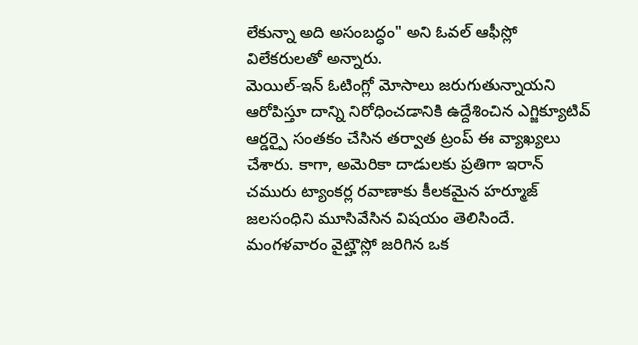లేకున్నా అది అసంబద్ధం" అని ఓవల్ ఆఫీస్లో విలేకరులతో అన్నారు.
మెయిల్-ఇన్ ఓటింగ్లో మోసాలు జరుగుతున్నాయని ఆరోపిస్తూ దాన్ని నిరోధించడానికి ఉద్దేశించిన ఎగ్జిక్యూటివ్ ఆర్డర్పై సంతకం చేసిన తర్వాత ట్రంప్ ఈ వ్యాఖ్యలు చేశారు. కాగా, అమెరికా దాడులకు ప్రతిగా ఇరాన్ చమురు ట్యాంకర్ల రవాణాకు కీలకమైన హర్మూజ్ జలసంధిని మూసివేసిన విషయం తెలిసిందే.
మంగళవారం వైట్హౌస్లో జరిగిన ఒక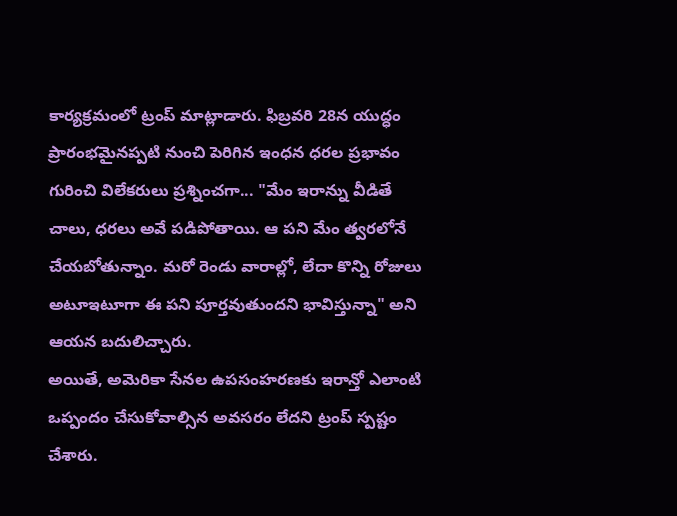కార్యక్రమంలో ట్రంప్ మాట్లాడారు. ఫిబ్రవరి 28న యుద్ధం ప్రారంభమైనప్పటి నుంచి పెరిగిన ఇంధన ధరల ప్రభావం గురించి విలేకరులు ప్రశ్నించగా... "మేం ఇరాన్ను వీడితే చాలు, ధరలు అవే పడిపోతాయి. ఆ పని మేం త్వరలోనే చేయబోతున్నాం. మరో రెండు వారాల్లో, లేదా కొన్ని రోజులు అటూఇటూగా ఈ పని పూర్తవుతుందని భావిస్తున్నా" అని ఆయన బదులిచ్చారు.
అయితే, అమెరికా సేనల ఉపసంహరణకు ఇరాన్తో ఎలాంటి ఒప్పందం చేసుకోవాల్సిన అవసరం లేదని ట్రంప్ స్పష్టం చేశారు.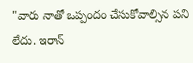"వారు నాతో ఒప్పందం చేసుకోవాల్సిన పని లేదు. ఇరాన్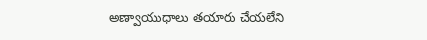అణ్వాయుధాలు తయారు చేయలేని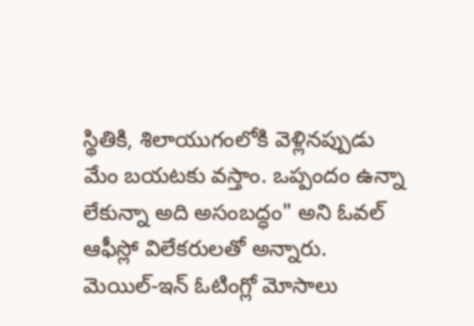స్థితికి, శిలాయుగంలోకి వెళ్లినప్పుడు మేం బయటకు వస్తాం. ఒప్పందం ఉన్నా లేకున్నా అది అసంబద్ధం" అని ఓవల్ ఆఫీస్లో విలేకరులతో అన్నారు.
మెయిల్-ఇన్ ఓటింగ్లో మోసాలు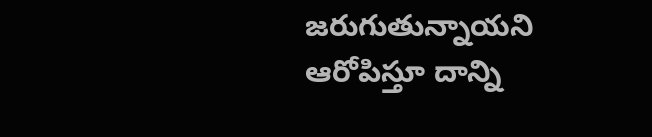జరుగుతున్నాయని ఆరోపిస్తూ దాన్ని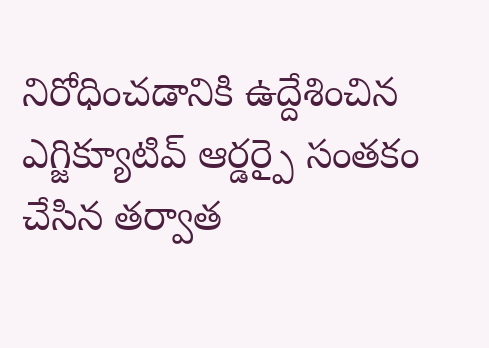నిరోధించడానికి ఉద్దేశించిన ఎగ్జిక్యూటివ్ ఆర్డర్పై సంతకం చేసిన తర్వాత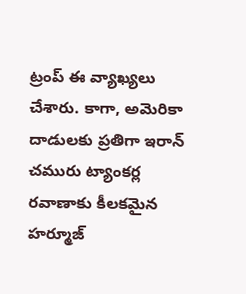ట్రంప్ ఈ వ్యాఖ్యలు చేశారు. కాగా, అమెరికా దాడులకు ప్రతిగా ఇరాన్ చమురు ట్యాంకర్ల రవాణాకు కీలకమైన హర్మూజ్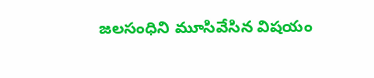జలసంధిని మూసివేసిన విషయం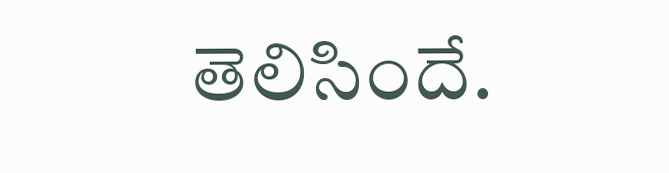తెలిసిందే.